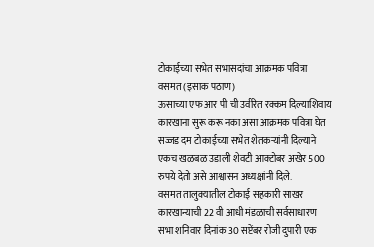टोकाईच्या सभेत सभासदांचा आक्रमक पवित्रा
वसमत (इसाक पठाण)
ऊसाच्या एफ आर पी ची उर्वरित रक्कम दिल्याशिवाय कारखाना सुरू करू नका असा आक्रमक पवित्रा घेत सज्जड दम टोकाईच्या सभेत शेतकऱ्यांनी दिल्याने एकच खळबळ उडाली शेवटी आक्टोबर अखेर 500 रुपये देतो असे आश्वासन अध्यक्षांनी दिले.
वसमत तालुक्यातील टोकाई सहकारी साखर कारखान्याची 22 वी आधी मंडळाची सर्वसाधारण सभा शनिवार दिनांक 30 सप्टेंबर रोजी दुपारी एक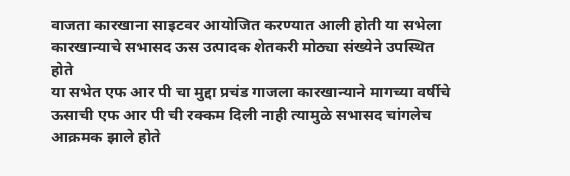वाजता कारखाना साइटवर आयोजित करण्यात आली होती या सभेला कारखान्याचे सभासद ऊस उत्पादक शेतकरी मोठ्या संख्येने उपस्थित होते
या सभेत एफ आर पी चा मुद्दा प्रचंड गाजला कारखान्याने मागच्या वर्षीचे ऊसाची एफ आर पी ची रक्कम दिली नाही त्यामुळे सभासद चांगलेच आक्रमक झाले होते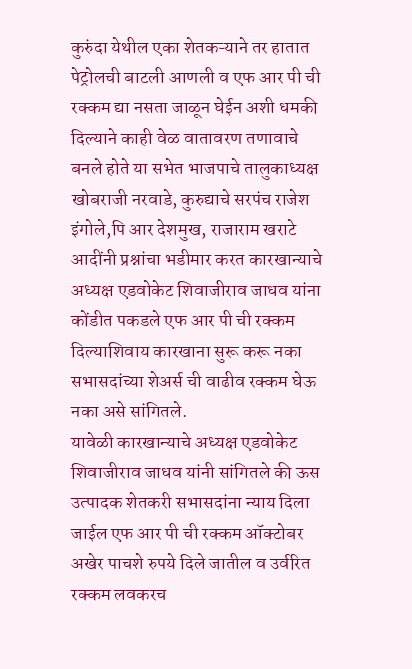कुरुंदा येथील एका शेतकऱ्याने तर हातात पेट्रोलची बाटली आणली व एफ आर पी ची रक्कम द्या नसता जाळून घेईन अशी धमकी दिल्याने काही वेळ वातावरण तणावाचे बनले होते या सभेत भाजपाचे तालुकाध्यक्ष खोबराजी नरवाडे, कुरुद्याचे सरपंच राजेश इंगोले,पि आर देशमुख, राजाराम खराटे आदींनी प्रश्नांचा भडीमार करत कारखान्याचे अध्यक्ष एडवोकेट शिवाजीराव जाधव यांना कोंडीत पकडले एफ आर पी ची रक्कम दिल्याशिवाय कारखाना सुरू करू नका सभासदांच्या शेअर्स ची वाढीव रक्कम घेऊ नका असे सांगितले.
यावेळी कारखान्याचे अध्यक्ष एडवोकेट शिवाजीराव जाधव यांनी सांगितले की ऊस उत्पादक शेतकरी सभासदांना न्याय दिला जाईल एफ आर पी ची रक्कम ऑक्टोबर अखेर पाचशे रुपये दिले जातील व उर्वरित रक्कम लवकरच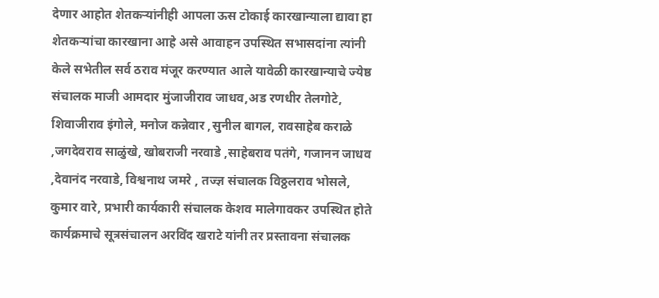देणार आहोत शेतकऱ्यांनीही आपला ऊस टोकाई कारखान्याला द्यावा हा शेतकऱ्यांचा कारखाना आहे असे आवाहन उपस्थित सभासदांना त्यांनी केले सभेतील सर्व ठराव मंजूर करण्यात आले यावेळी कारखान्याचे ज्येष्ठ संचालक माजी आमदार मुंजाजीराव जाधव,अड रणधीर तेलगोटे, शिवाजीराव इंगोले, मनोज कन्नेवार ,सुनील बागल, रावसाहेब कराळे ,जगदेवराव साळुंखे, खोबराजी नरवाडे ,साहेबराव पतंगे, गजानन जाधव ,देवानंद नरवाडे, विश्वनाथ जमरे , तज्ज्ञ संचालक विठ्ठलराव भोसले, कुमार वारे, प्रभारी कार्यकारी संचालक केशव मालेगावकर उपस्थित होते कार्यक्रमाचे सूत्रसंचालन अरविंद खराटे यांनी तर प्रस्तावना संचालक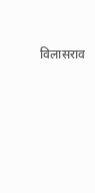विलासराव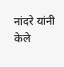नांदरे यांनी केले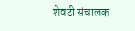शेवटी संचालक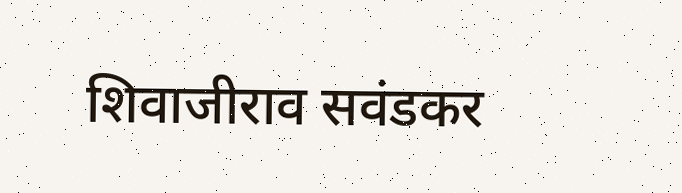शिवाजीराव सवंडकर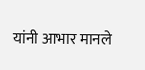यांनी आभार मानले